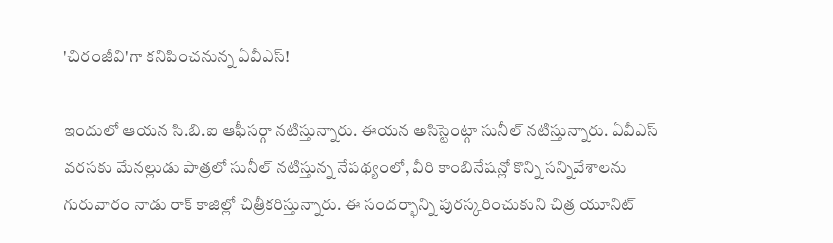'చిరంజీవి'గా కనిపించనున్న ఏవీఎస్!

ఇందులో ఆయన సి.బి.ఐ ఆఫీసర్గా నటిస్తున్నారు. ఈయన అసిస్టెంట్గా సునీల్ నటిస్తున్నారు. ఏవీఎస్ వరసకు మేనల్లుడు పాత్రలో సునీల్ నటిస్తున్న నేపథ్యంలో, వీరి కాంబినేషన్లో కొన్ని సన్నివేశాలను గురువారం నాడు రాక్ కాజిల్లో చిత్రీకరిస్తున్నారు. ఈ సందర్భాన్ని పురస్కరించుకుని చిత్ర యూనిట్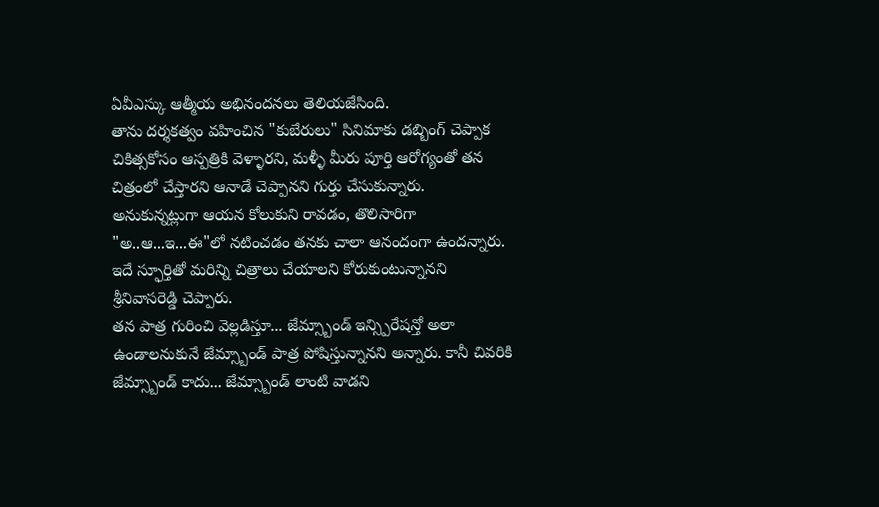ఏవీఎస్కు ఆత్మీయ అభినందనలు తెలియజేసింది.
తాను దర్శకత్వం వహించిన "కుబేరులు" సినిమాకు డబ్బింగ్ చెప్పాక చికిత్సకోసం ఆస్పత్రికి వెళ్ళారని, మళ్ళీ మీరు పూర్తి ఆరోగ్యంతో తన చిత్రంలో చేస్తారని ఆనాడే చెప్పానని గుర్తు చేసుకున్నారు. అనుకున్నట్లుగా ఆయన కోలుకుని రావడం, తొలిసారిగా "అ..ఆ...ఇ...ఈ"లో నటించడం తనకు చాలా ఆనందంగా ఉందన్నారు. ఇదే స్ఫూర్తితో మరిన్ని చిత్రాలు చేయాలని కోరుకుంటున్నానని శ్రీనివాసరెడ్డి చెప్పారు.
తన పాత్ర గురించి వెల్లడిస్తూ... జేమ్స్బాండ్ ఇన్స్పిరేషన్తో అలా ఉండాలనుకునే జేమ్స్బాండ్ పాత్ర పోషిస్తున్నానని అన్నారు. కానీ చివరికి జేమ్స్బాండ్ కాదు... జేమ్స్బాండ్ లాంటి వాడని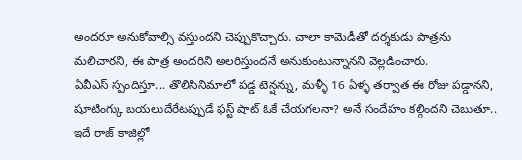అందరూ అనుకోవాల్సి వస్తుందని చెప్పుకొచ్చారు. చాలా కామెడీతో దర్శకుడు పాత్రను మలిచారని, ఈ పాత్ర అందరిని అలరిస్తుందనే అనుకుంటున్నానని వెల్లడించారు.
ఏవీఎస్ స్పందిస్తూ... తొలిసినిమాలో పడ్డ టెన్షన్ను, మళ్ళీ 16 ఏళ్ళ తర్వాత ఈ రోజు పడ్డానని, షూటింగ్కు బయలుదేరేటప్పుడే ఫస్ట్ షాట్ ఓకే చేయగలనా? అనే సందేహం కల్గిందని చెబుతూ.. ఇదే రాజ్ కాజిల్లో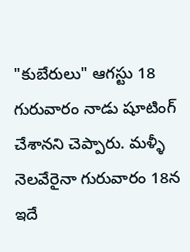"కుబేరులు" ఆగస్టు 18 గురువారం నాడు షూటింగ్ చేశానని చెప్పారు. మళ్ళీ నెలవేరైనా గురువారం 18న ఇదే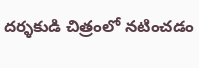దర్ళకుడి చిత్రంలో నటించడం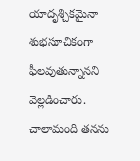యాదృశ్చికమైనా శుభసూచికంగా ఫీలవుతున్నానని వెల్లడించారు. చాలామంది తనను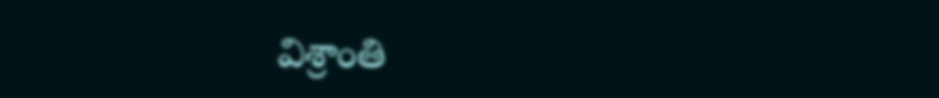విశ్రాంతి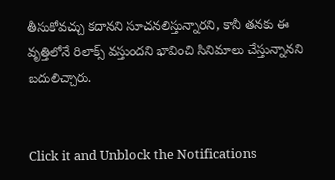తీసుకోవచ్చు కదానని సూచనలిస్తున్నారని, కానీ తనకు ఈ వృత్తిలోనే రిలాక్స్ వస్తుందని భావించి సినిమాలు చేస్తున్నానని బదులిచ్చారు.


Click it and Unblock the Notifications